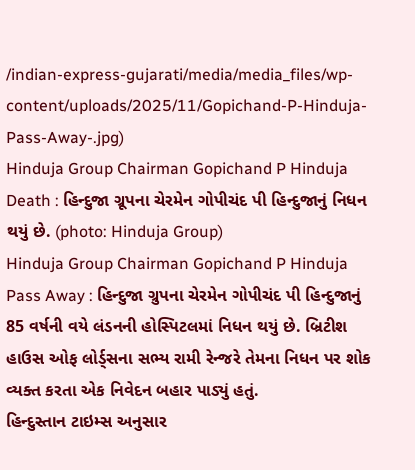/indian-express-gujarati/media/media_files/wp-content/uploads/2025/11/Gopichand-P-Hinduja-Pass-Away-.jpg)
Hinduja Group Chairman Gopichand P Hinduja Death : હિન્દુજા ગ્રૂપના ચેરમેન ગોપીચંદ પી હિન્દુજાનું નિધન થયું છે. (photo: Hinduja Group)
Hinduja Group Chairman Gopichand P Hinduja Pass Away : હિન્દુજા ગ્રુપના ચેરમેન ગોપીચંદ પી હિન્દુજાનું 85 વર્ષની વયે લંડનની હોસ્પિટલમાં નિધન થયું છે. બ્રિટીશ હાઉસ ઓફ લોર્ડ્સના સભ્ય રામી રેન્જરે તેમના નિધન પર શોક વ્યક્ત કરતા એક નિવેદન બહાર પાડ્યું હતું.
હિન્દુસ્તાન ટાઇમ્સ અનુસાર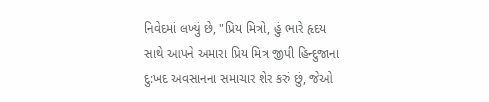નિવેદમાં લખ્યું છે, "પ્રિય મિત્રો, હું ભારે હૃદય સાથે આપને અમારા પ્રિય મિત્ર જીપી હિન્દુજાના દુ:ખદ અવસાનના સમાચાર શેર કરું છું, જેઓ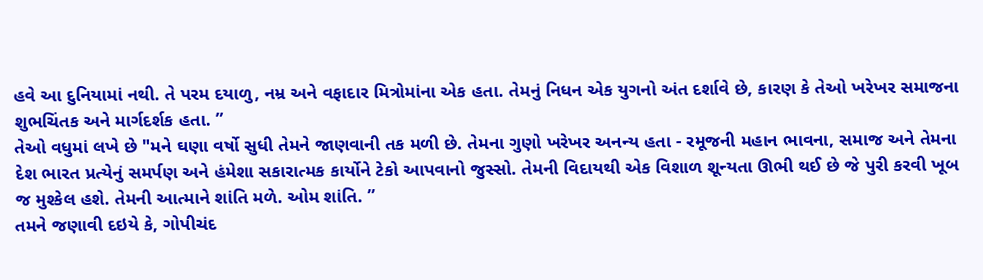હવે આ દુનિયામાં નથી. તે પરમ દયાળુ, નમ્ર અને વફાદાર મિત્રોમાંના એક હતા. તેમનું નિધન એક યુગનો અંત દર્શાવે છે, કારણ કે તેઓ ખરેખર સમાજના શુભચિંતક અને માર્ગદર્શક હતા. ”
તેઓ વધુમાં લખે છે "મને ઘણા વર્ષો સુધી તેમને જાણવાની તક મળી છે. તેમના ગુણો ખરેખર અનન્ય હતા - રમૂજની મહાન ભાવના, સમાજ અને તેમના દેશ ભારત પ્રત્યેનું સમર્પણ અને હંમેશા સકારાત્મક કાર્યોને ટેકો આપવાનો જુસ્સો. તેમની વિદાયથી એક વિશાળ શૂન્યતા ઊભી થઈ છે જે પુરી કરવી ખૂબ જ મુશ્કેલ હશે. તેમની આત્માને શાંતિ મળે. ઓમ શાંતિ. ”
તમને જણાવી દઇયે કે, ગોપીચંદ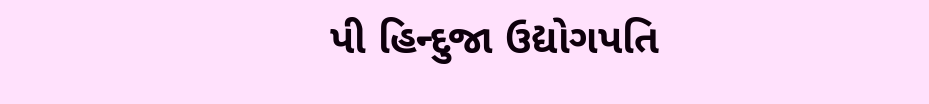પી હિન્દુજા ઉદ્યોગપતિ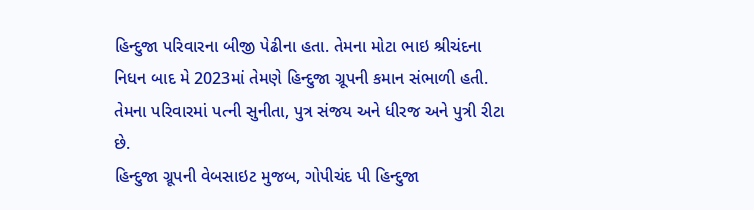હિન્દુજા પરિવારના બીજી પેઢીના હતા. તેમના મોટા ભાઇ શ્રીચંદના નિધન બાદ મે 2023માં તેમણે હિન્દુજા ગ્રૂપની કમાન સંભાળી હતી. તેમના પરિવારમાં પત્ની સુનીતા, પુત્ર સંજય અને ધીરજ અને પુત્રી રીટા છે.
હિન્દુજા ગ્રૂપની વેબસાઇટ મુજબ, ગોપીચંદ પી હિન્દુજા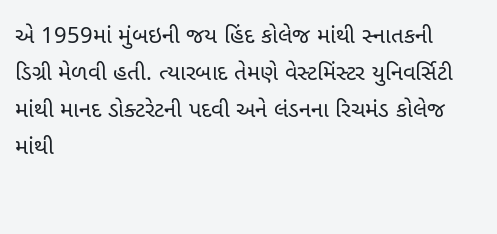એ 1959માં મુંબઇની જય હિંદ કોલેજ માંથી સ્નાતકની ડિગ્રી મેળવી હતી. ત્યારબાદ તેમણે વેસ્ટમિંસ્ટર યુનિવર્સિટી માંથી માનદ ડોક્ટરેટની પદવી અને લંડનના રિચમંડ કોલેજ માંથી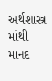અર્થશાસ્ત્ર માંથી માનદ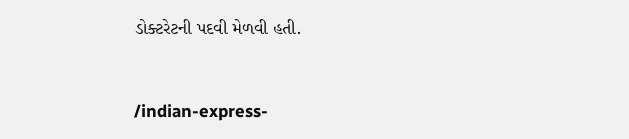ડોક્ટરેટની પદવી મેળવી હતી.


/indian-express-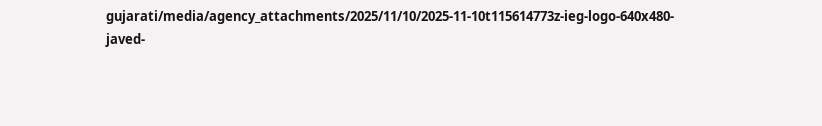gujarati/media/agency_attachments/2025/11/10/2025-11-10t115614773z-ieg-logo-640x480-javed-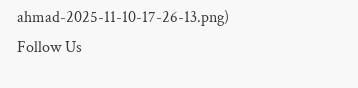ahmad-2025-11-10-17-26-13.png)
Follow Us